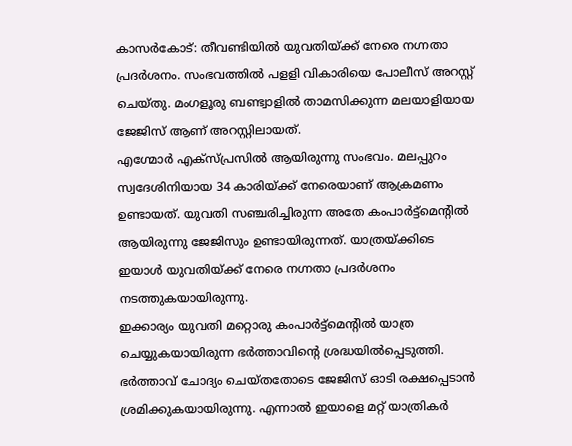കാസർകോട്: തീവണ്ടിയിൽ യുവതിയ്ക്ക് നേരെ നഗ്നതാ പ്രദർശനം. സംഭവത്തിൽ പളളി വികാരിയെ പോലീസ് അറസ്റ്റ് ചെയ്തു. മംഗളൂരു ബണ്ട്വാളിൽ താമസിക്കുന്ന മലയാളിയായ ജേജിസ് ആണ് അറസ്റ്റിലായത്.
എഗ്മോർ എക്സ്പ്രസിൽ ആയിരുന്നു സംഭവം. മലപ്പുറം സ്വദേശിനിയായ 34 കാരിയ്ക്ക് നേരെയാണ് ആക്രമണം ഉണ്ടായത്. യുവതി സഞ്ചരിച്ചിരുന്ന അതേ കംപാർട്ട്മെന്റിൽ ആയിരുന്നു ജേജിസും ഉണ്ടായിരുന്നത്. യാത്രയ്ക്കിടെ ഇയാൾ യുവതിയ്ക്ക് നേരെ നഗ്നതാ പ്രദർശനം നടത്തുകയായിരുന്നു.
ഇക്കാര്യം യുവതി മറ്റൊരു കംപാർട്ട്മെന്റിൽ യാത്ര ചെയ്യുകയായിരുന്ന ഭർത്താവിന്റെ ശ്രദ്ധയിൽപ്പെടുത്തി. ഭർത്താവ് ചോദ്യം ചെയ്തതോടെ ജേജിസ് ഓടി രക്ഷപ്പെടാൻ ശ്രമിക്കുകയായിരുന്നു. എന്നാൽ ഇയാളെ മറ്റ് യാത്രികർ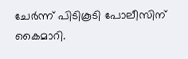ചേർന്ന് പിടികൂടി പോലീസിന് കൈമാറി.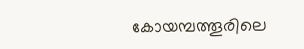കോയമ്പത്തൂരിലെ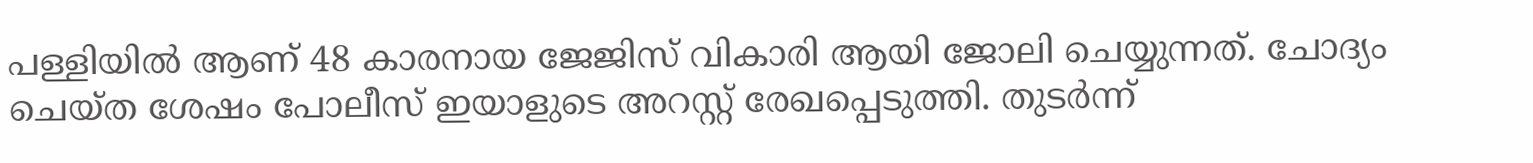പള്ളിയിൽ ആണ് 48 കാരനായ ജേജിസ് വികാരി ആയി ജോലി ചെയ്യുന്നത്. ചോദ്യം ചെയ്ത ശേഷം പോലീസ് ഇയാളുടെ അറസ്റ്റ് രേഖപ്പെടുത്തി. തുടർന്ന്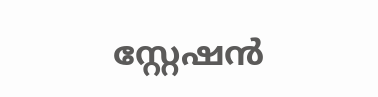സ്റ്റേഷൻ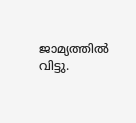ജാമ്യത്തിൽ വിട്ടു.